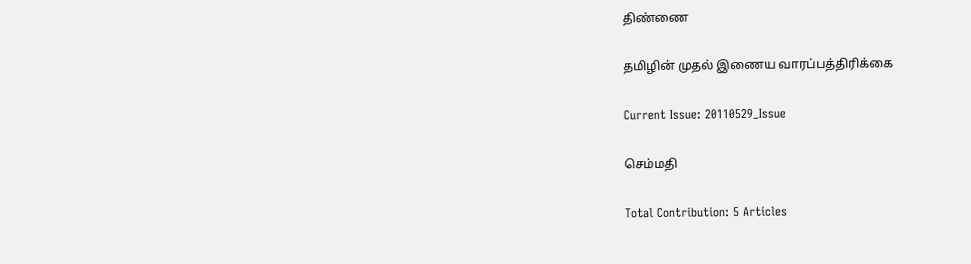திண்ணை

தமிழின் முதல் இணைய வாரப்பத்திரிக்கை

Current Issue: 20110529_Issue

செம்மதி

Total Contribution: 5 Articles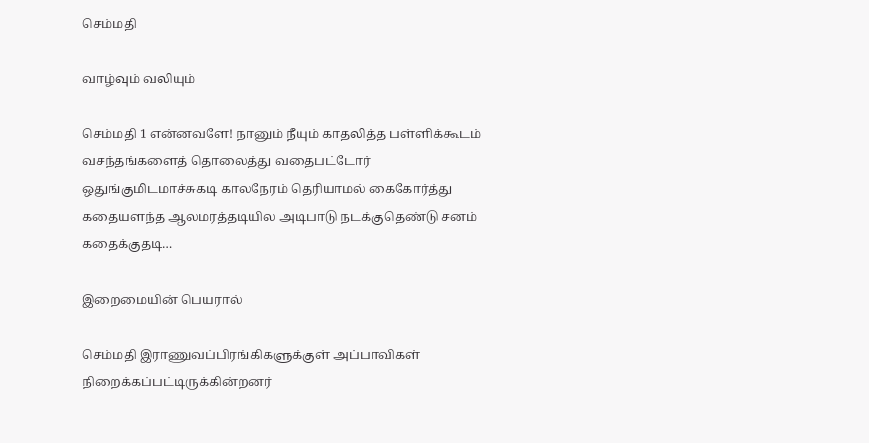செம்மதி

வாழ்வும் வலியும்

செம்மதி 1 என்னவளே! நானும் நீயும் காதலித்த பள்ளிக்கூடம் வசந்தங்களைத் தொலைத்து வதைபட்டோர் ஒதுங்குமிடமாச்சுகடி காலநேரம் தெரியாமல் கைகோர்த்து கதையளந்த ஆலமரத்தடியில அடிபாடு நடக்குதெண்டு சனம் கதைக்குதடி…

இறைமையின் பெயரால்

செம்மதி இராணுவப்பிரங்கிகளுக்குள் அப்பாவிகள் நிறைக்கப்பட்டிருக்கின்றனர்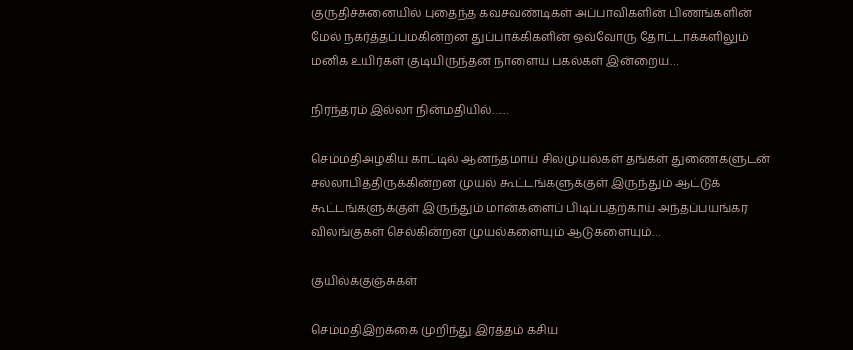குருதிச்சுனையில் புதைந்த கவசவண்டிகள் அப்பாவிகளின் பிணங்களின் மேல் நகர்த்தப்பமகின்றன துப்பாக்கிகளின் ஒவ்வோரு தோட்டாக்களிலும் மனிக உயிர்கள் குடியிருந்தன நாளைய பகல்கள் இன்றைய…

நிரந்தரம் இல்லா நின்மதியில்……

செம்மதிஅழகிய காட்டில் ஆனந்தமாய் சிலமுயல்கள் தங்கள் துணைகளுடன் சல்லாபித்திருக்கின்றன முயல் கூட்டங்களுக்குள் இருந்தும் ஆட்டுக் கூட்டங்களுக்குள் இருந்தும் மான்களைப் பிடிப்பதற்காய் அந்தப்பயங்கர விலங்குகள் செல்கின்றன முயல்களையும் ஆடுகளையும்…

குயில்க்குஞ்சுகள்

செம்மதிஇறக்கை முறிந்து இரத்தம் கசிய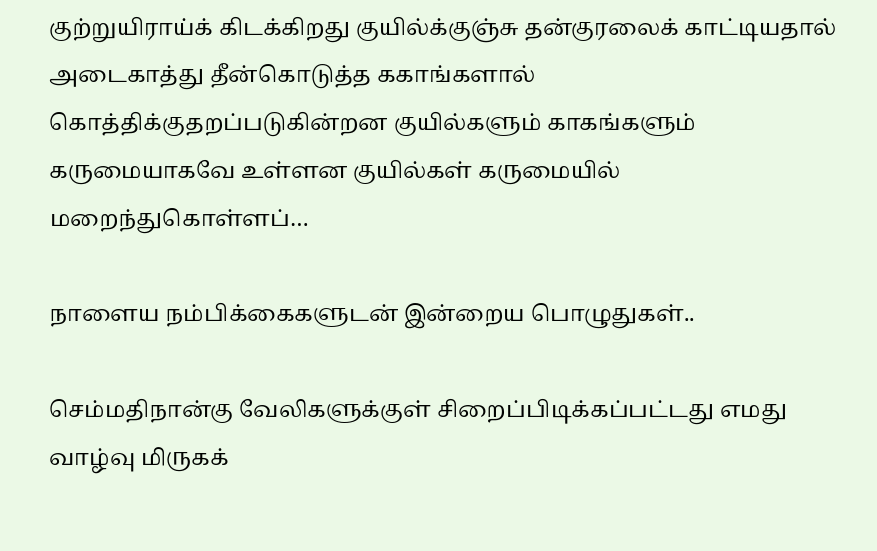குற்றுயிராய்க் கிடக்கிறது குயில்க்குஞ்சு தன்குரலைக் காட்டியதால் அடைகாத்து தீன்கொடுத்த ககாங்களால் கொத்திக்குதறப்படுகின்றன குயில்களும் காகங்களும் கருமையாகவே உள்ளன குயில்கள் கருமையில் மறைந்துகொள்ளப்…

நாளைய நம்பிக்கைகளுடன் இன்றைய பொழுதுகள்..

செம்மதிநான்கு வேலிகளுக்குள் சிறைப்பிடிக்கப்பட்டது எமது வாழ்வு மிருகக்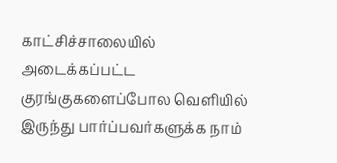காட்சிச்சாலையில் அடைக்கப்பட்ட குரங்குகளைப்போல வெளியில் இருந்து பார்ப்பவர்களுக்க நாம்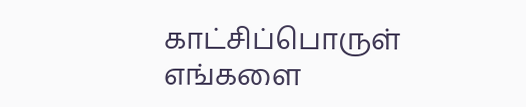காட்சிப்பொருள் எங்களை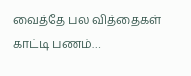வைத்தே பல வித்தைகள் காட்டி பணம்…